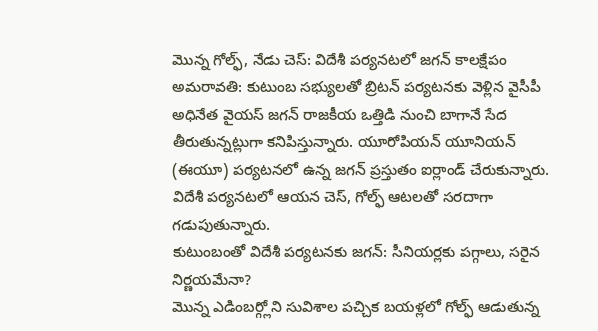మొన్న గోల్ఫ్, నేడు చెస్: విదేశీ పర్యనటలో జగన్ కాలక్షేపం
అమరావతి: కుటుంబ సభ్యులతో బ్రిటన్ పర్యటనకు వెళ్లిన వైసీపీ అధినేత వైయస్ జగన్ రాజకీయ ఒత్తిడి నుంచి బాగానే సేద తీరుతున్నట్లుగా కనిపిస్తున్నారు. యూరోపియన్ యూనియన్ (ఈయూ) పర్యటనలో ఉన్న జగన్ ప్రస్తుతం ఐర్లాండ్ చేరుకున్నారు. విదేశీ పర్యనటలో ఆయన చెస్, గోల్ఫ్ ఆటలతో సరదాగా గడుపుతున్నారు.
కుటుంబంతో విదేశీ పర్యటనకు జగన్: సీనియర్లకు పగ్గాలు, సరైన నిర్ణయమేనా?
మొన్న ఎడింబర్గ్లోని సువిశాల పచ్చిక బయళ్లలో గోల్ఫ్ ఆడుతున్న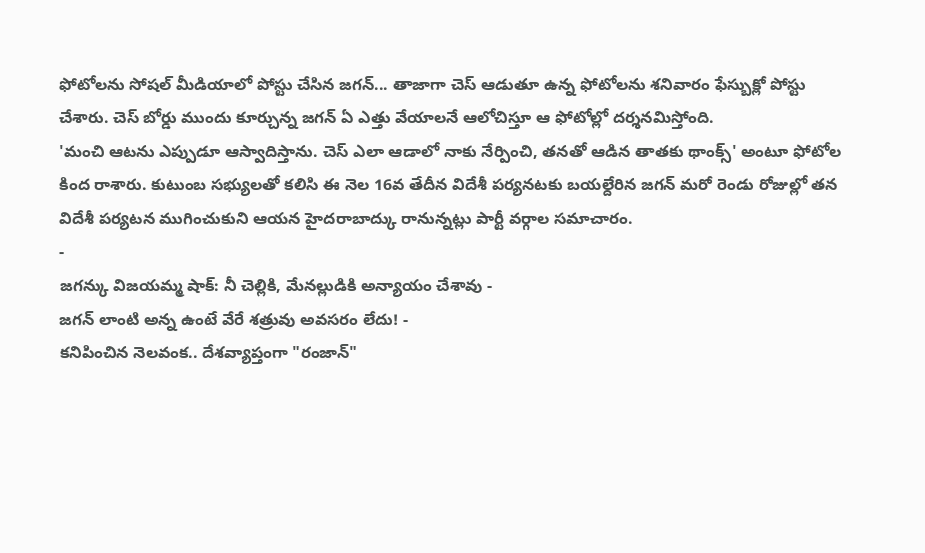ఫోటోలను సోషల్ మీడియాలో పోస్టు చేసిన జగన్... తాజాగా చెస్ ఆడుతూ ఉన్న ఫోటోలను శనివారం ఫేస్బుక్లో పోస్టు చేశారు. చెస్ బోర్డు ముందు కూర్చున్న జగన్ ఏ ఎత్తు వేయాలనే ఆలోచిస్తూ ఆ ఫోటోల్లో దర్శనమిస్తోంది.
'మంచి ఆటను ఎప్పుడూ ఆస్వాదిస్తాను. చెస్ ఎలా ఆడాలో నాకు నేర్పించి, తనతో ఆడిన తాతకు థాంక్స్' అంటూ ఫోటోల కింద రాశారు. కుటుంబ సభ్యులతో కలిసి ఈ నెల 16వ తేదీన విదేశీ పర్యనటకు బయల్దేరిన జగన్ మరో రెండు రోజుల్లో తన విదేశీ పర్యటన ముగించుకుని ఆయన హైదరాబాద్కు రానున్నట్లు పార్టీ వర్గాల సమాచారం.
-
జగన్కు విజయమ్మ షాక్: నీ చెల్లికి, మేనల్లుడికి అన్యాయం చేశావు -
జగన్ లాంటి అన్న ఉంటే వేరే శత్రువు అవసరం లేదు! -
కనిపించిన నెలవంక.. దేశవ్యాప్తంగా "రంజాన్"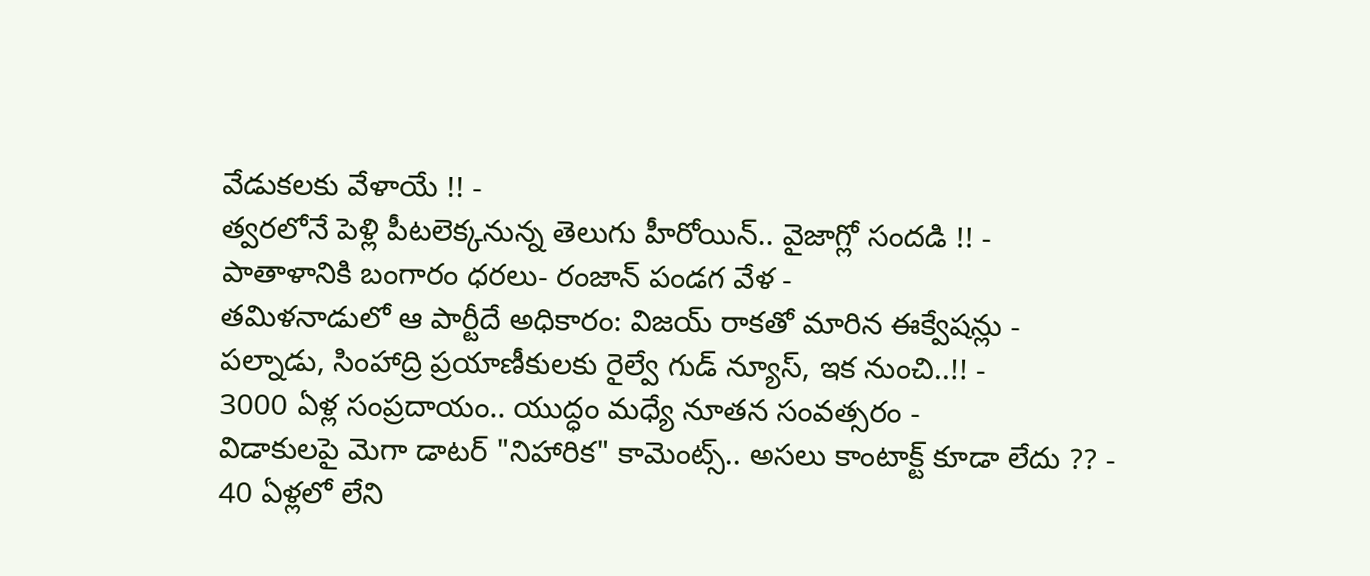వేడుకలకు వేళాయే !! -
త్వరలోనే పెళ్లి పీటలెక్కనున్న తెలుగు హీరోయిన్.. వైజాగ్లో సందడి !! -
పాతాళానికి బంగారం ధరలు- రంజాన్ పండగ వేళ -
తమిళనాడులో ఆ పార్టీదే అధికారం: విజయ్ రాకతో మారిన ఈక్వేషన్లు -
పల్నాడు, సింహాద్రి ప్రయాణీకులకు రైల్వే గుడ్ న్యూస్, ఇక నుంచి..!! -
3000 ఏళ్ల సంప్రదాయం.. యుద్ధం మధ్యే నూతన సంవత్సరం -
విడాకులపై మెగా డాటర్ "నిహారిక" కామెంట్స్.. అసలు కాంటాక్ట్ కూడా లేదు ?? -
40 ఏళ్లలో లేని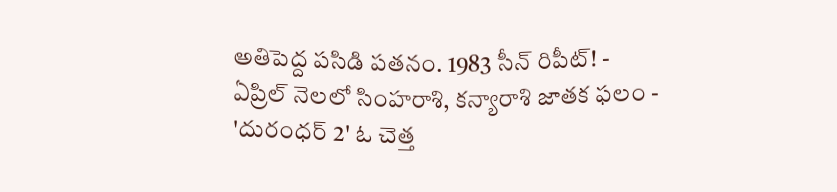అతిపెద్ద పసిడి పతనం. 1983 సీన్ రిపీట్! -
ఏప్రిల్ నెలలో సింహరాశి, కన్యారాశి జాతక ఫలం -
'దురంధర్ 2' ఓ చెత్త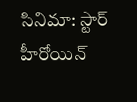సినిమా: స్టార్ హీరోయిన్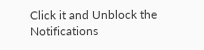Click it and Unblock the Notifications